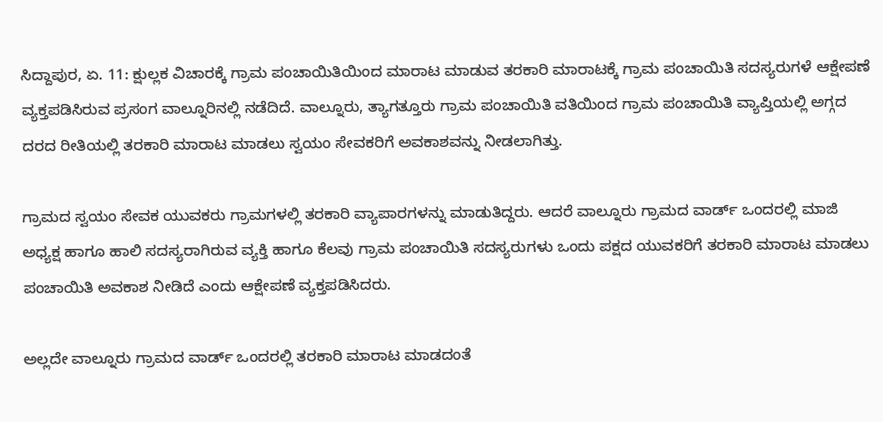ಸಿದ್ದಾಪುರ, ಏ. 11: ಕ್ಷುಲ್ಲಕ ವಿಚಾರಕ್ಕೆ ಗ್ರಾಮ ಪಂಚಾಯಿತಿಯಿಂದ ಮಾರಾಟ ಮಾಡುವ ತರಕಾರಿ ಮಾರಾಟಕ್ಕೆ ಗ್ರಾಮ ಪಂಚಾಯಿತಿ ಸದಸ್ಯರುಗಳೆ ಆಕ್ಷೇಪಣೆ ವ್ಯಕ್ತಪಡಿಸಿರುವ ಪ್ರಸಂಗ ವಾಲ್ನೂರಿನಲ್ಲಿ ನಡೆದಿದೆ. ವಾಲ್ನೂರು, ತ್ಯಾಗತ್ತೂರು ಗ್ರಾಮ ಪಂಚಾಯಿತಿ ವತಿಯಿಂದ ಗ್ರಾಮ ಪಂಚಾಯಿತಿ ವ್ಯಾಪ್ತಿಯಲ್ಲಿ ಅಗ್ಗದ ದರದ ರೀತಿಯಲ್ಲಿ ತರಕಾರಿ ಮಾರಾಟ ಮಾಡಲು ಸ್ವಯಂ ಸೇವಕರಿಗೆ ಅವಕಾಶವನ್ನು ನೀಡಲಾಗಿತ್ತು.

ಗ್ರಾಮದ ಸ್ವಯಂ ಸೇವಕ ಯುವಕರು ಗ್ರಾಮಗಳಲ್ಲಿ ತರಕಾರಿ ವ್ಯಾಪಾರಗಳನ್ನು ಮಾಡುತಿದ್ದರು. ಆದರೆ ವಾಲ್ನೂರು ಗ್ರಾಮದ ವಾರ್ಡ್ ಒಂದರಲ್ಲಿ ಮಾಜಿ ಅಧ್ಯಕ್ಷ ಹಾಗೂ ಹಾಲಿ ಸದಸ್ಯರಾಗಿರುವ ವ್ಯಕ್ತಿ ಹಾಗೂ ಕೆಲವು ಗ್ರಾಮ ಪಂಚಾಯಿತಿ ಸದಸ್ಯರುಗಳು ಒಂದು ಪಕ್ಷದ ಯುವಕರಿಗೆ ತರಕಾರಿ ಮಾರಾಟ ಮಾಡಲು ಪಂಚಾಯಿತಿ ಅವಕಾಶ ನೀಡಿದೆ ಎಂದು ಆಕ್ಷೇಪಣೆ ವ್ಯಕ್ತಪಡಿಸಿದರು.

ಅಲ್ಲದೇ ವಾಲ್ನೂರು ಗ್ರಾಮದ ವಾರ್ಡ್ ಒಂದರಲ್ಲಿ ತರಕಾರಿ ಮಾರಾಟ ಮಾಡದಂತೆ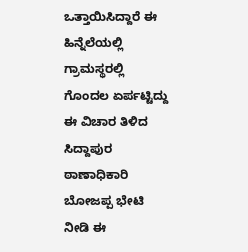ಒತ್ತಾಯಿಸಿದ್ದಾರೆ ಈ ಹಿನ್ನೆಲೆಯಲ್ಲಿ ಗ್ರಾಮಸ್ಥರಲ್ಲಿ ಗೊಂದಲ ಏರ್ಪಟ್ಟಿದ್ದು ಈ ವಿಚಾರ ತಿಳಿದ ಸಿದ್ದಾಪುರ ಠಾಣಾಧಿಕಾರಿ ಬೋಜಪ್ಪ ಭೇಟಿ ನೀಡಿ ಈ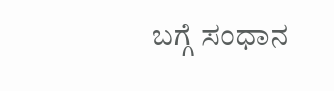ಬಗ್ಗೆ ಸಂಧಾನ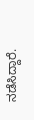ನಡೆಸಿದ್ದಾರೆ.